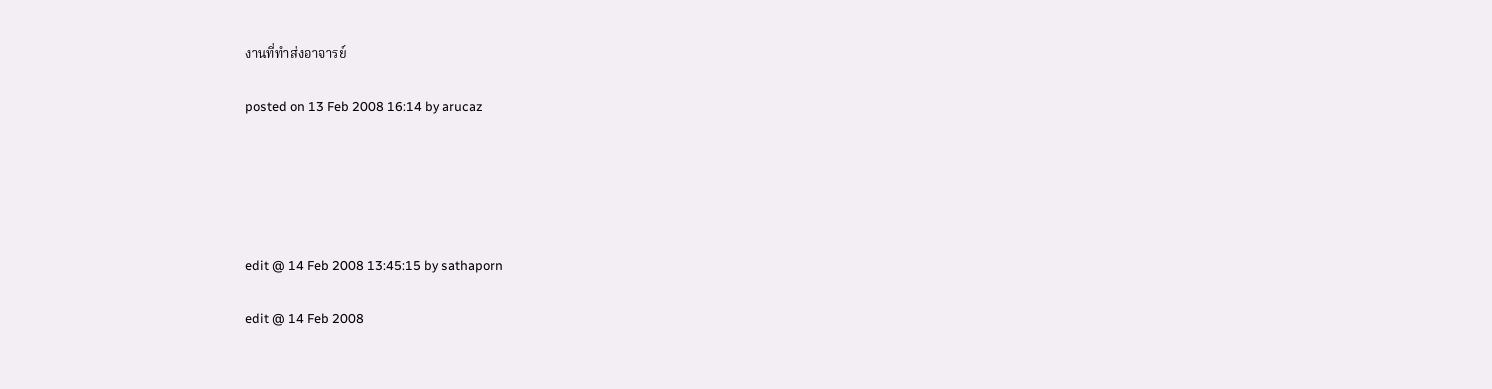งานที่ทำส่งอาจารย์

posted on 13 Feb 2008 16:14 by arucaz





edit @ 14 Feb 2008 13:45:15 by sathaporn

edit @ 14 Feb 2008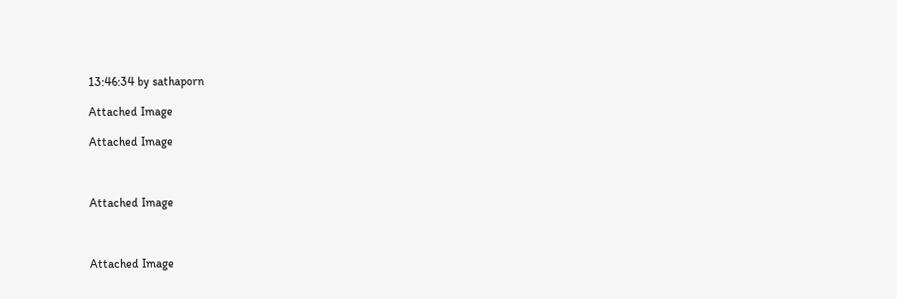13:46:34 by sathaporn

Attached Image

Attached Image



Attached Image



Attached Image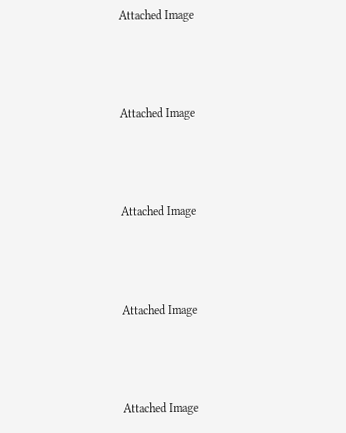Attached Image



Attached Image



Attached Image



Attached Image



Attached Image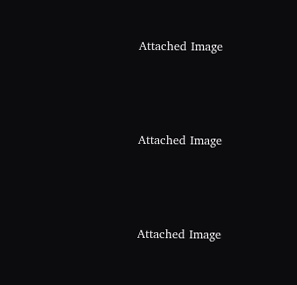Attached Image



Attached Image



Attached Image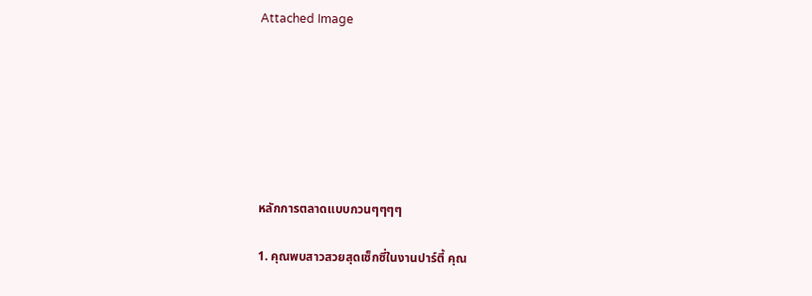Attached Image







หลักการตลาดแบบกวนๆๆๆๆ

1. คุณพบสาวสวยสุดเซ็กซี่ในงานปาร์ตี้ คุณ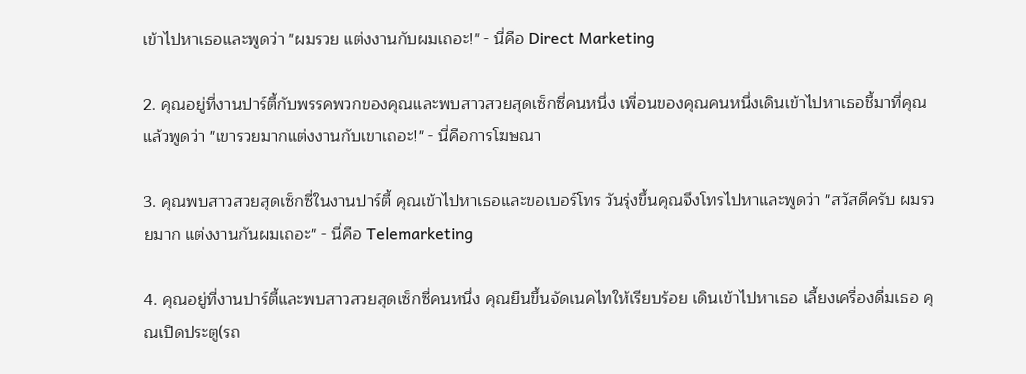เข้าไปหาเธอและพูดว่า "ผมรวย แต่งงานกับผมเถอะ!" - นี่คือ Direct Marketing

2. คุณอยู่ที่งานปาร์ตี้กับพรรคพวกของคุณและพบสาวสวยสุดเซ็กซี่คนหนึ่ง เพื่อนของคุณคนหนึ่งเดินเข้าไปหาเธอชี้มาที่คุณแล้วพูดว่า "เขารวยมากแต่งงานกับเขาเถอะ!" - นี่คือการโฆษณา

3. คุณพบสาวสวยสุดเซ็กซี่ในงานปาร์ตี้ คุณเข้าไปหาเธอและขอเบอร์โทร วันรุ่งขึ้นคุณจึงโทรไปหาและพูดว่า "สวัสดีครับ ผมรวยมาก แต่งงานกันผมเถอะ" - นี่คือ Telemarketing

4. คุณอยู่ที่งานปาร์ตี้และพบสาวสวยสุดเซ็กซี่คนหนึ่ง คุณยืนขึ้นจัดเนคไทให้เรียบร้อย เดินเข้าไปหาเธอ เลี้ยงเครื่องดื่มเธอ คุณเปิดประตู(รถ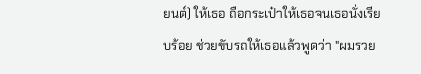ยนต์) ให้เธอ ถือกระเป๋าให้เธอจนเธอนั่งเรียบร้อย ช่วยขับรถให้เธอแล้วพูดว่า "ผมรวย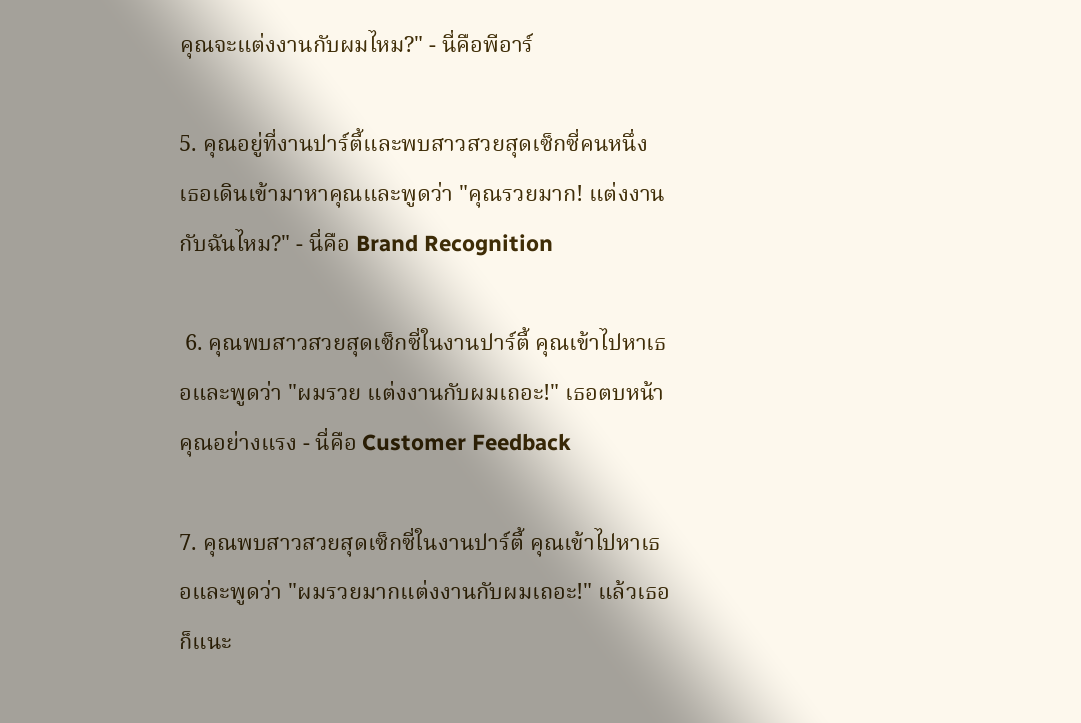คุณจะแต่งงานกับผมไหม?" - นี่คือพีอาร์

5. คุณอยู่ที่งานปาร์ตี้และพบสาวสวยสุดเซ็กซี่คนหนึ่ง เธอเดินเข้ามาหาคุณและพูดว่า "คุณรวยมาก! แต่งงานกับฉันไหม?" - นี่คือ Brand Recognition

 6. คุณพบสาวสวยสุดเซ็กซี่ในงานปาร์ตี้ คุณเข้าไปหาเธอและพูดว่า "ผมรวย แต่งงานกับผมเถอะ!" เธอตบหน้าคุณอย่างแรง - นี่คือ Customer Feedback

7. คุณพบสาวสวยสุดเซ็กซี่ในงานปาร์ตี้ คุณเข้าไปหาเธอและพูดว่า "ผมรวยมากแต่งงานกับผมเถอะ!" แล้วเธอก็แนะ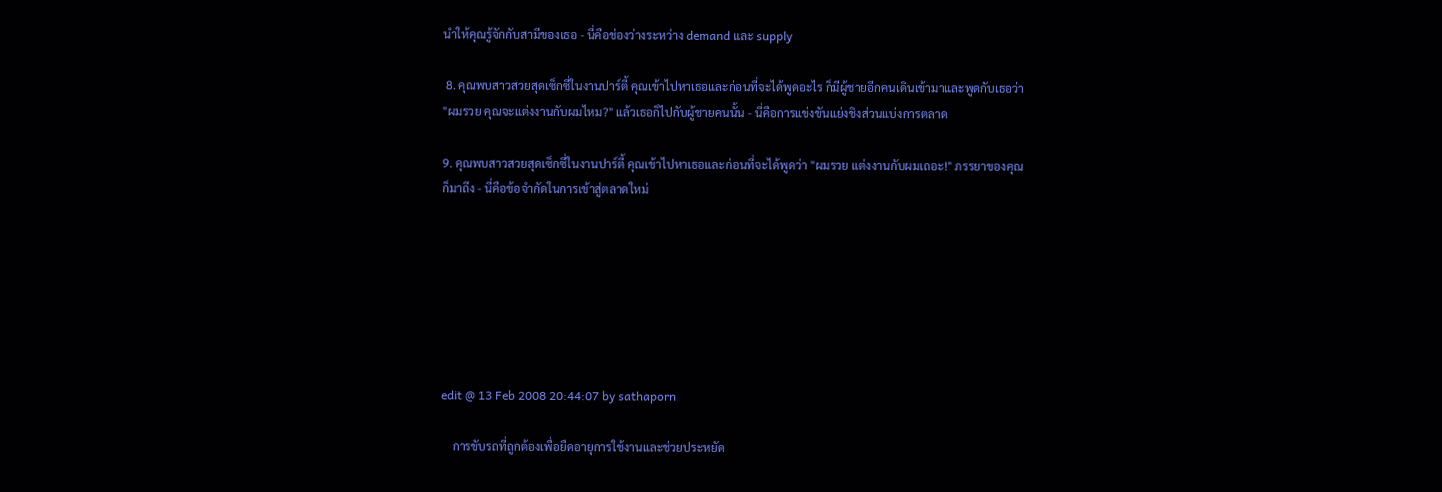นำให้คุณรู้จักกับสามีของเธอ - นี่คือช่องว่างระหว่าง demand และ supply

 8. คุณพบสาวสวยสุดเซ็กซี่ในงานปาร์ตี้ คุณเข้าไปหาเธอและก่อนที่จะได้พูดอะไร ก็มีผู้ชายอีกคนเดินเข้ามาและพูดกับเธอว่า "ผมรวย คุณจะแต่งงานกับผมไหม?" แล้วเธอก็ไปกับผู้ชายคนนั้น - นี่คือการแข่งขันแย่งชิงส่วนแบ่งการตลาด

9. คุณพบสาวสวยสุดเซ็กซี่ในงานปาร์ตี้ คุณเข้าไปหาเธอและก่อนที่จะได้พูดว่า "ผมรวย แต่งงานกับผมเถอะ!" ภรรยาของคุณก็มาถึง - นี่คือข้อจำกัดในการเข้าสู่ตลาดใหม่







edit @ 13 Feb 2008 20:44:07 by sathaporn

    การขับรถที่ถูกต้องเพื่อยืดอายุการใช้งานและช่วยประหยัด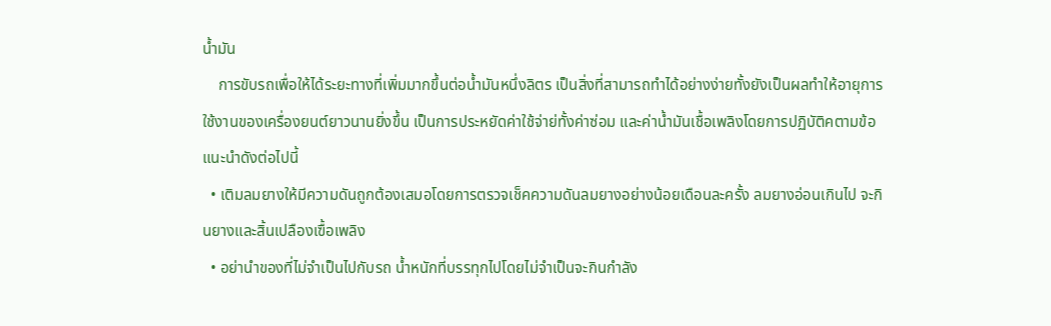น้ำมัน
    การขับรถเพื่อให้ได้ระยะทางที่เพิ่มมากขึ้นต่อน้ำมันหนึ่งลิตร เป็นสิ่งที่สามารถทำได้อย่างง่ายทั้งยังเป็นผลทำให้อายุการใช้งานของเครื่องยนต์ยาวนานยิ่งขึ้น เป็นการประหยัดค่าใช้จ่าย่ทั้งค่าซ่อม และค่าน้ำมันเชื้อเพลิงโดยการปฏิบัติคตามข้อแนะนำดังต่อไปนี้
  • เติมลมยางให้มีความดันถูกต้องเสมอโดยการตรวจเช็คความดันลมยางอย่างน้อยเดือนละครั้ง ลมยางอ่อนเกินไป จะกินยางและสิ้นเปลืองเฃื้อเพลิง
  • อย่านำของที่ไม่จำเป็นไปกับรถ น้ำหนักที่บรรทุกไปโดยไม่จำเป็นจะกินกำลัง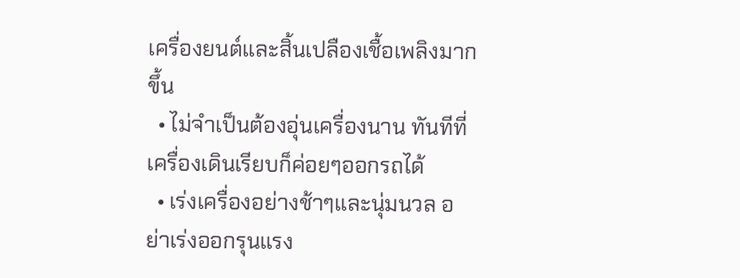เครื่องยนต์และสิ้นเปลืองเชื้อเพลิงมากขึ้น
  • ไม่จำเป็นต้องอุ่นเครื่องนาน ทันทีที่เครื่องเดินเรียบก็ค่อยๆออกรถได้
  • เร่งเครื่องอย่างช้าๆและนุ่มนวล อย่าเร่งออกรุนแรง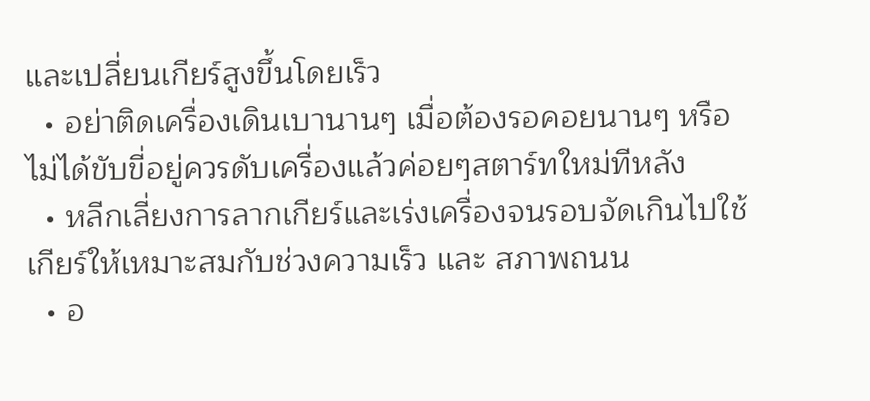และเปลี่ยนเกียร์สูงขึ้นโดยเร็ว
  • อย่าติดเครื่องเดินเบานานๆ เมื่อต้องรอคอยนานๆ หรือไม่ได้ขับขี่อยู่ควรดับเครื่องแล้วค่อยๆสตาร์ทใหม่ทีหลัง
  • หลีกเลี่ยงการลากเกียร์และเร่งเครื่องจนรอบจัดเกินไปใช้เกียร์ให้เหมาะสมกับช่วงความเร็ว และ สภาพถนน
  • อ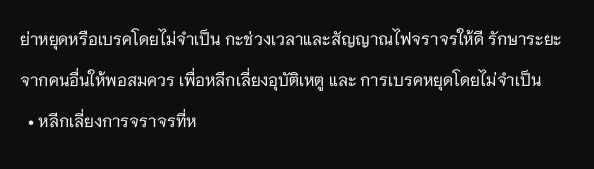ย่าหยุดหรือเบรคโดยไม่จำเป็น กะช่วงเวลาและสัญญาณไฟจราจรให้ดี รักษาระยะจากคนอื่นให้พอสมควร เพื่อหลีกเลี่ยงอุบัติเหตู และ การเบรคหยุดโดยไม่จำเป็น
  • หลีกเลี่ยงการจราจรที่ห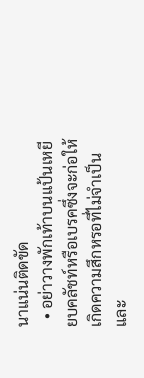นาแน่นติดขัด
  • อย่าวางพักเท้าบนแป้นเหยียบคลัชท์หรือเบรคซึ่งจะก่อให้เกิดความสึกหรอที่ไม่จำเป็นและ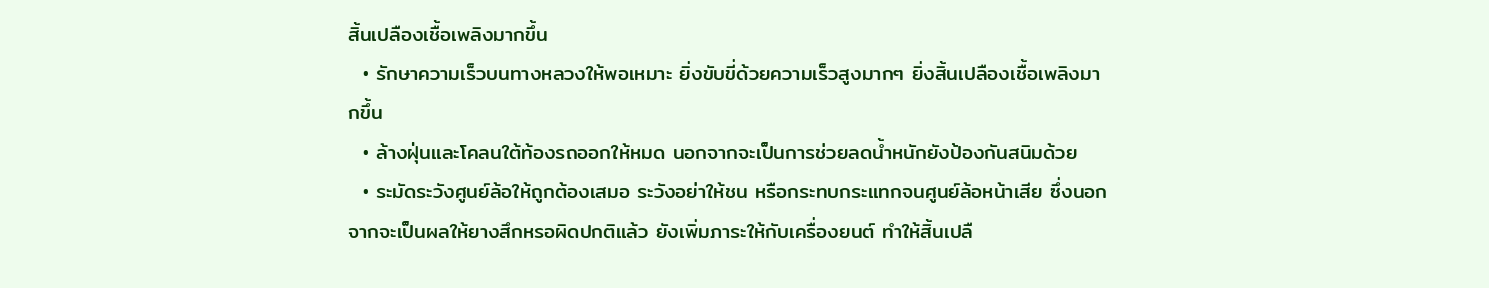สิ้นเปลืองเชื้อเพลิงมากขึ้น
  • รักษาความเร็วบนทางหลวงให้พอเหมาะ ยิ่งขับขี่ด้วยความเร็วสูงมากๆ ยิ่งสิ้นเปลืองเชื้อเพลิงมากขึ้น
  • ล้างฝุ่นและโคลนใต้ท้องรถออกให้หมด นอกจากจะเป็นการช่วยลดน้ำหนักยังป้องกันสนิมด้วย
  • ระมัดระวังศูนย์ล้อให้ถูกต้องเสมอ ระวังอย่าให้ชน หรือกระทบกระแทกจนศูนย์ล้อหน้าเสีย ซึ่งนอกจากจะเป็นผลให้ยางสึกหรอผิดปกติแล้ว ยังเพิ่มภาระให้กับเครื่องยนต์ ทำให้สิ้นเปลื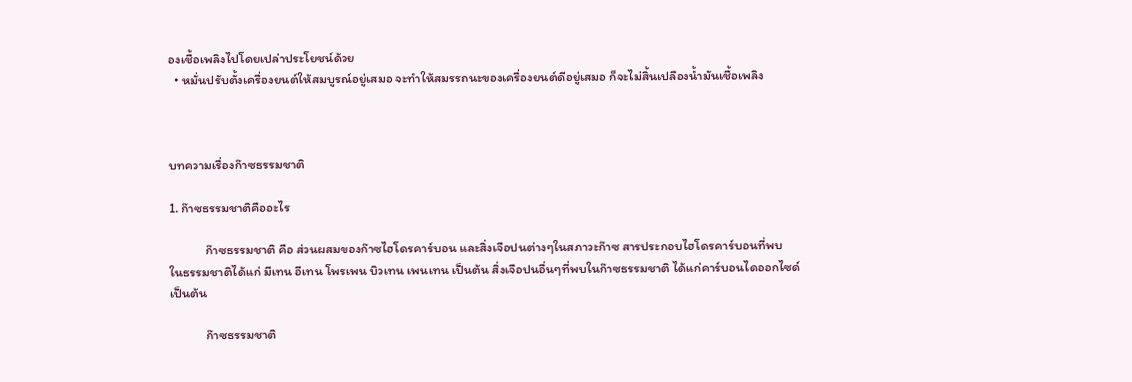องเชื้อเพลิงไปโดยเปล่าประโยชน์ด้วย
  • หมั่นปรับตั้งเครื่องยนต์ให้สมบูรณ์อยู่เสมอ จะทำให้สมรรถนะของเครื่องยนต์ดีอยู่เสมอ ก็จะไม่สิ้นเปลืองน้ำมันเชื้อเพลิง



บทความเรื่องก๊าซธรรมชาติ

1. ก๊าซธรรมชาติคืออะไร

            ก๊าซธรรมชาติ คือ ส่วนผสมของก๊าซไฮโดรคาร์บอน และสิ่งเจือปนต่างๆในสภาวะก๊าซ สารประกอบไฮโดรคาร์บอนที่พบ
ในธรรมชาติได้แก่ มีเทน อีเทน โพรเพน บิวเทน เพนเทน เป็นต้น สิ่งเจือปนอื่นๆที่พบในก๊าซธรรมชาติ ได้แก่คาร์บอนไดออกไซด์
เป็นต้น

            ก๊าซธรรมชาติ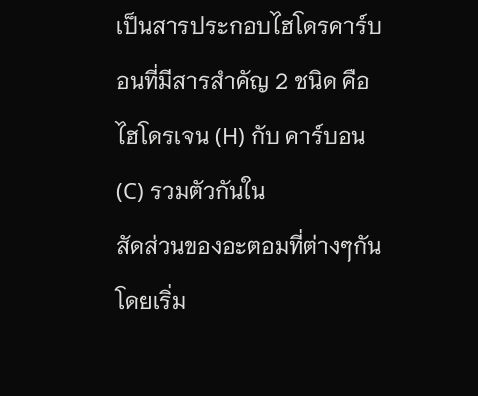เป็นสารประกอบไฮโดรคาร์บอนที่มีสารสำคัญ 2 ชนิด คือ ไฮโดรเจน (H) กับ คาร์บอน (C) รวมตัวกันใน
สัดส่วนของอะตอมที่ต่างๆกัน โดยเริ่ม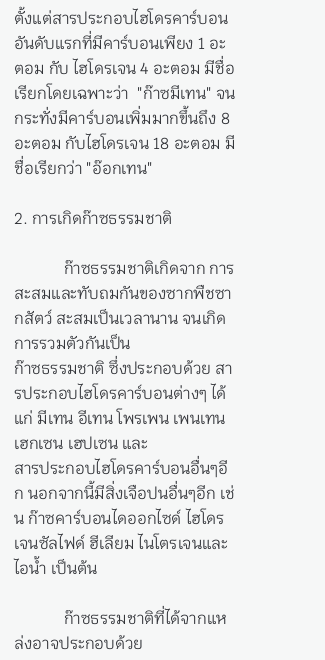ตั้งแต่สารประกอบไฮโดรคาร์บอนอันดับแรกที่มีคาร์บอนเพียง 1 อะตอม กับ ไฮโดรเจน 4 อะตอม มีชื่อเรียกโดยเฉพาะว่า  "ก๊าซมีเทน" จนกระทั่งมีคาร์บอนเพิ่มมากขึ้นถึง 8 อะตอม กับไฮโดรเจน 18 อะตอม มีชื่อเรียกว่า "อ๊อกเทน"

2. การเกิดก๊าซธรรมชาติ

            ก๊าซธรรมชาติเกิดจาก การสะสมและทับถมกันของซากพืชซากสัตว์ สะสมเป็นเวลานาน จนเกิดการรวมตัวกันเป็น
ก๊าซธรรมชาติ ซึ่งประกอบด้วย สารประกอบไฮโดรคาร์บอนต่างๆ ได้แก่ มีเทน อีเทน โพรเพน เพนเทน เฮกเซน เฮปเซน และ
สารประกอบไฮโดรคาร์บอนอื่นๆอีก นอกจากนี้มีสิ่งเจือปนอื่นๆอีก เช่น ก๊าซคาร์บอนไดออกไซด์ ไฮโดรเจนซัลไฟด์ ฮีเลียม ไนโตรเจนและไอน้ำ เป็นต้น

            ก๊าซธรรมชาติที่ได้จากแหล่งอาจประกอบด้วย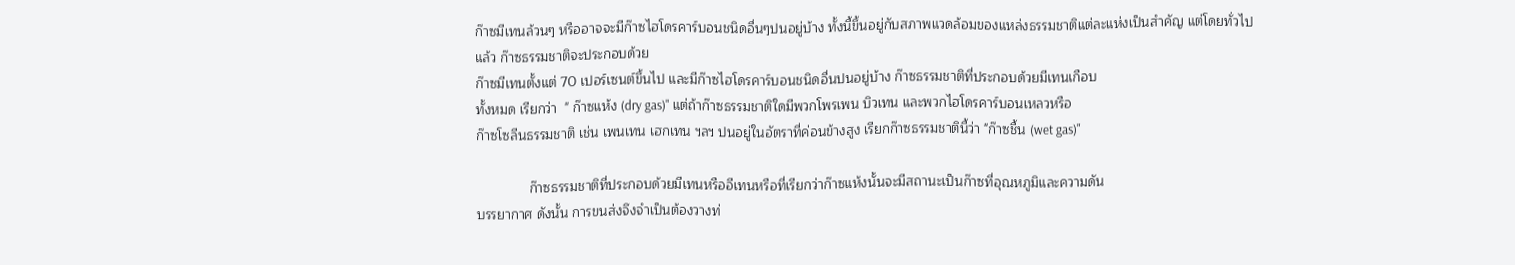ก๊าซมีเทนล้วนๆ หรืออาจจะมีก๊าซไฮโดรคาร์บอนชนิดอื่นๆปนอยู่บ้าง ทั้งนี้ขึ้นอยู่กับสภาพแวดล้อมของแหล่งธรรมชาติแต่ละแห่งเป็นสำคัญ แต่โดยทั่วไปแล้ว ก๊าซธรรมชาติจะประกอบด้วย
ก๊าซมีเทนตั้งแต่ 70 เปอร์เซนต์ขึ้นไป และมีก๊าซไฮโดรคาร์บอนชนิดอื่นปนอยู่บ้าง ก๊าซธรรมชาติที่ประกอบด้วยมีเทนเกือบ
ทั้งหมด เรียกว่า  " ก๊าซแห้ง (dry gas)" แต่ถ้าก๊าซธรรมชาติใดมีพวกโพรเพน บิวเทน และพวกไฮโดรคาร์บอนเหลวหรือ
ก๊าซโซลีนธรรมชาติ เช่น เพนเทน เฮกเทน ฯลฯ ปนอยู่ในอัตราที่ค่อนข้างสูง เรียกก๊าซธรรมชาตินี้ว่า "ก๊าซชื้น (wet gas)"

              ก๊าซธรรมชาติที่ประกอบด้วยมีเทนหรืออีเทนหรือที่เรียกว่าก๊าซแห้งนั้นจะมีสถานะเป็นก๊าซที่อุณหภูมิและความดัน
บรรยากาศ ดังนั้น การขนส่งจึงจำเป็นต้องวางท่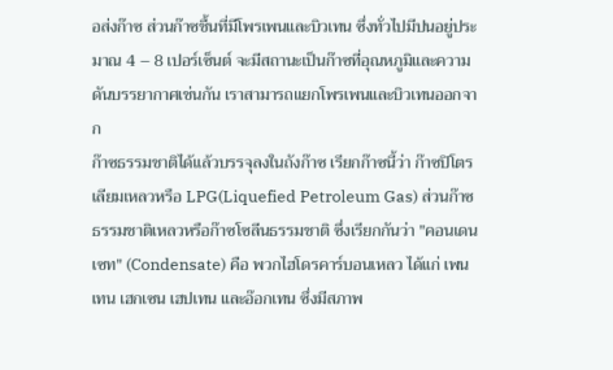อส่งก๊าซ ส่วนก๊าซชื้นที่มีโพรเพนและบิวเทน ซึ่งทั่วไปมีปนอยู่ประมาณ 4 – 8 เปอร์เซ็นต์ จะมีสถานะเป็นก๊าซที่อุณหภูมิและความดันบรรยากาศเช่นกัน เราสามารถแยกโพรเพนและบิวเทนออกจาก
ก๊าซธรรมชาติได้แล้วบรรจุลงในถังก๊าซ เรียกก๊าซนี้ว่า ก๊าซปิโตรเลียมเหลวหรือ LPG(Liquefied Petroleum Gas) ส่วนก๊าซธรรมชาติเหลวหรือก๊าซโซลีนธรรมชาติ ซึ่งเรียกกันว่า "คอนเดนเซท" (Condensate) คือ พวกไฮโดรคาร์บอนเหลว ได้แก่ เพนเทน เฮกเซน เฮปเทน และอ๊อกเทน ซึ่งมีสภาพ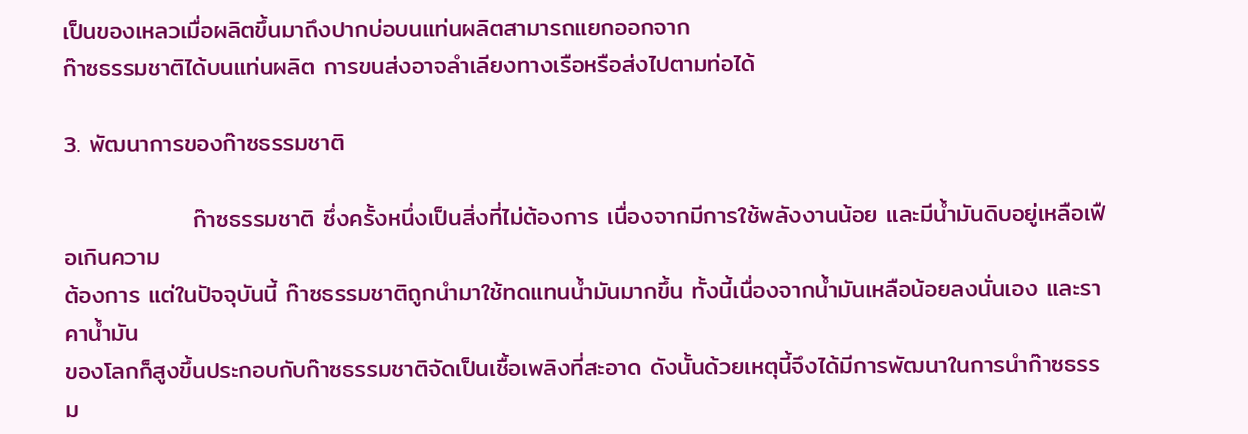เป็นของเหลวเมื่อผลิตขึ้นมาถึงปากบ่อบนแท่นผลิตสามารถแยกออกจาก
ก๊าซธรรมชาติได้บนแท่นผลิต การขนส่งอาจลำเลียงทางเรือหรือส่งไปตามท่อได้

3. พัฒนาการของก๊าซธรรมชาติ

               ก๊าซธรรมชาติ ซึ่งครั้งหนึ่งเป็นสิ่งที่ไม่ต้องการ เนื่องจากมีการใช้พลังงานน้อย และมีน้ำมันดิบอยู่เหลือเฟือเกินความ
ต้องการ แต่ในปัจจุบันนี้ ก๊าซธรรมชาติถูกนำมาใช้ทดแทนน้ำมันมากขึ้น ทั้งนี้เนื่องจากน้ำมันเหลือน้อยลงนั่นเอง และราคาน้ำมัน
ของโลกก็สูงขึ้นประกอบกับก๊าซธรรมชาติจัดเป็นเชื้อเพลิงที่สะอาด ดังนั้นด้วยเหตุนี้จึงได้มีการพัฒนาในการนำก๊าซธรรม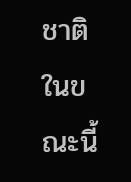ชาติ
ในขณะนี้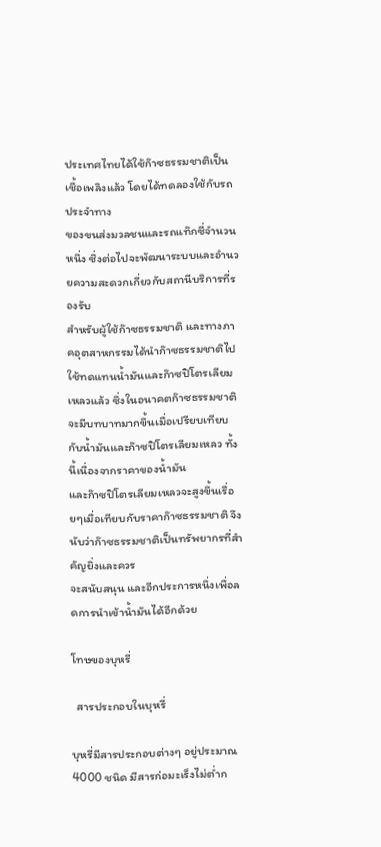ประเทศไทยได้ใช้ก๊าซธรรมชาติเป็นเชื้อเพลิงแล้ว โดยได้ทดลองใช้กับรถประจำทาง
ของขนส่งมวลชนและรถแท๊กซี่จำนวนหนึ่ง ซึ่งต่อไปจะพัฒนาระบบและอำนวยความสะดวกเกี่ยวกับสถานีบริการที่รองรับ
สำหรับผู้ใช้ก๊าซธรรมชาติ และทางภาคอุตสาหกรรมได้นำก๊าซธรรมชาติไปใช้ทดแทนน้ำมันและก๊าซปิโตรเลียมเหลวแล้ว ซึ่งในอนาคตก๊าซธรรมชาติจะมีบทบาทมากขึ้นเมื่อเปรียบเทียบกับน้ำมันและก๊าซปิโตรเลียมเหลว ทั้งนี้เนื่องจากราคาของน้ำมัน
และก๊าซปิโตรเลียมเหลวจะสูงขึ้นเรื่อยๆเมื่อเทียบกับราคาก๊าซธรรมชาติ จึงนับว่าก๊าซธรรมชาติเป็นทรัพยากรที่สำคัญยิ่งและควร
จะสนับสนุน และอีกประการหนึ่งเพื่อลดการนำเข้าน้ำมันได้อีกด้วย

โทษของบุหรี่

  สารประกอบในบุหรี่

บุหรี่มีสารประกอบต่างๆ อยู่ประมาณ 4000 ชนิด มีสารก่อมะเร็งไม่ต่ำก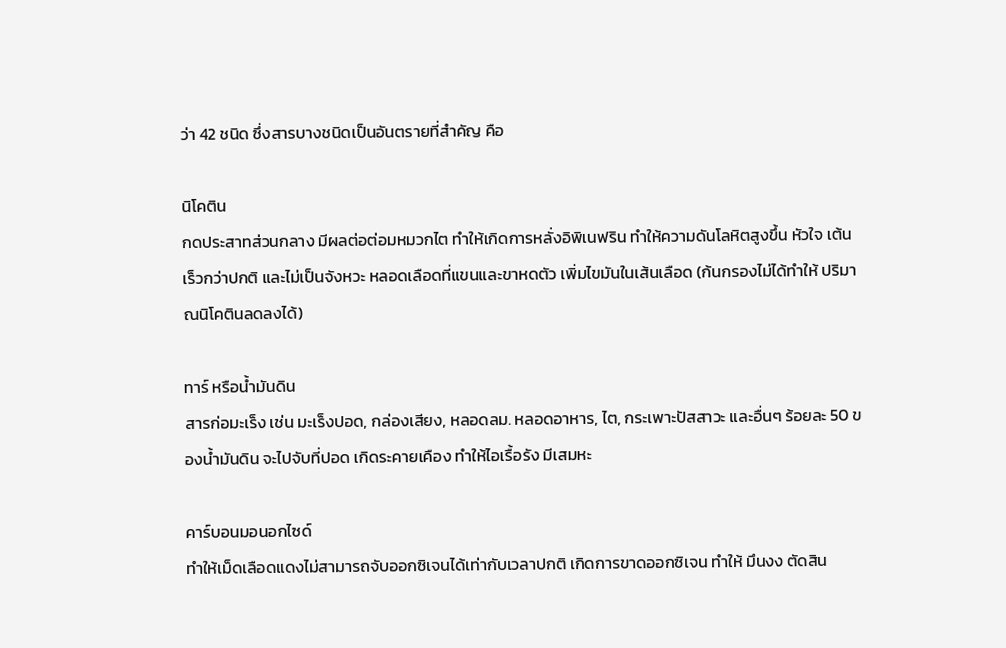ว่า 42 ชนิด ซึ่งสารบางชนิดเป็นอันตรายที่สำคัญ คือ

นิโคติน
กดประสาทส่วนกลาง มีผลต่อต่อมหมวกไต ทำให้เกิดการหลั่งอิพิเนฟริน ทำให้ความดันโลหิตสูงขึ้น หัวใจ เต้นเร็วกว่าปกติ และไม่เป็นจังหวะ หลอดเลือดที่แขนและขาหดตัว เพิ่มไขมันในเส้นเลือด (ก้นกรองไม่ได้ทำให้ ปริมาณนิโคตินลดลงได้)

ทาร์ หรือน้ำมันดิน
สารก่อมะเร็ง เช่น มะเร็งปอด, กล่องเสียง, หลอดลม. หลอดอาหาร, ไต, กระเพาะปัสสาวะ และอื่นๆ ร้อยละ 50 ของน้ำมันดิน จะไปจับที่ปอด เกิดระคายเคือง ทำให้ไอเรื้อรัง มีเสมหะ

คาร์บอนมอนอกไซด์
ทำให้เม็ดเลือดแดงไม่สามารถจับออกซิเจนได้เท่ากับเวลาปกติ เกิดการขาดออกซิเจน ทำให้ มึนงง ตัดสิน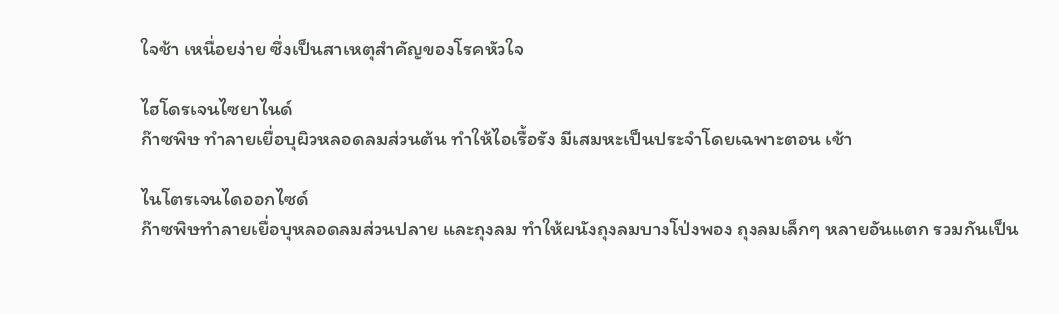ใจช้า เหนื่อยง่าย ซึ่งเป็นสาเหตุสำคัญของโรคหัวใจ

ไฮโดรเจนไซยาไนด์
ก๊าซพิษ ทำลายเยื่อบุผิวหลอดลมส่วนต้น ทำให้ไอเรื้อรัง มีเสมหะเป็นประจำโดยเฉพาะตอน เช้า

ไนโตรเจนไดออกไซด์
ก๊าซพิษทำลายเยื่อบุหลอดลมส่วนปลาย และถุงลม ทำให้ผนังถุงลมบางโป่งพอง ถุงลมเล็กๆ หลายอันแตก รวมกันเป็น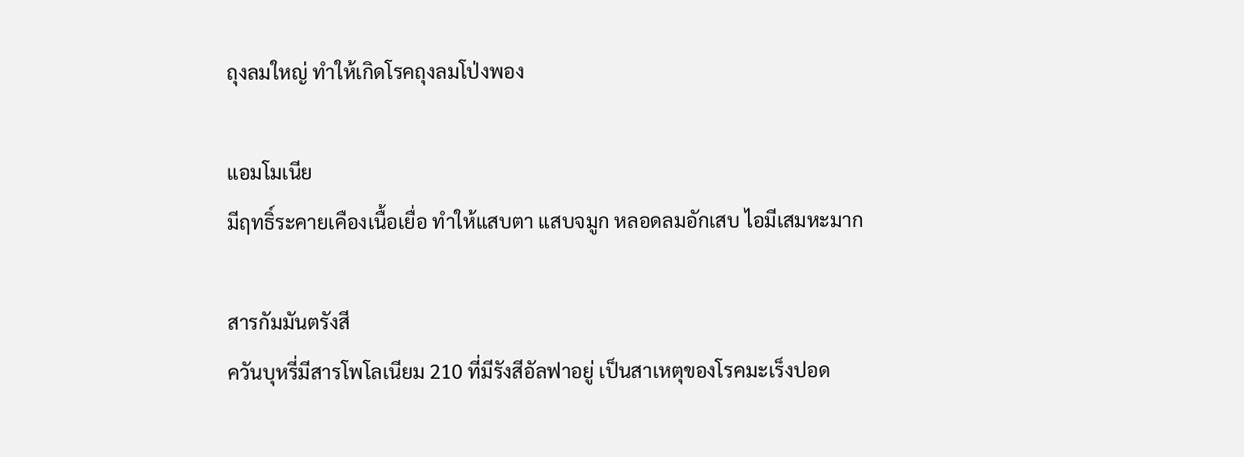ถุงลมใหญ่ ทำให้เกิดโรคถุงลมโป่งพอง

แอมโมเนีย
มีฤทธิ์ระคายเคืองเนื้อเยื่อ ทำให้แสบตา แสบจมูก หลอดลมอักเสบ ไอมีเสมหะมาก

สารกัมมันตรังสี
ควันบุหรี่มีสารโพโลเนียม 210 ที่มีรังสีอัลฟาอยู่ เป็นสาเหตุของโรคมะเร็งปอด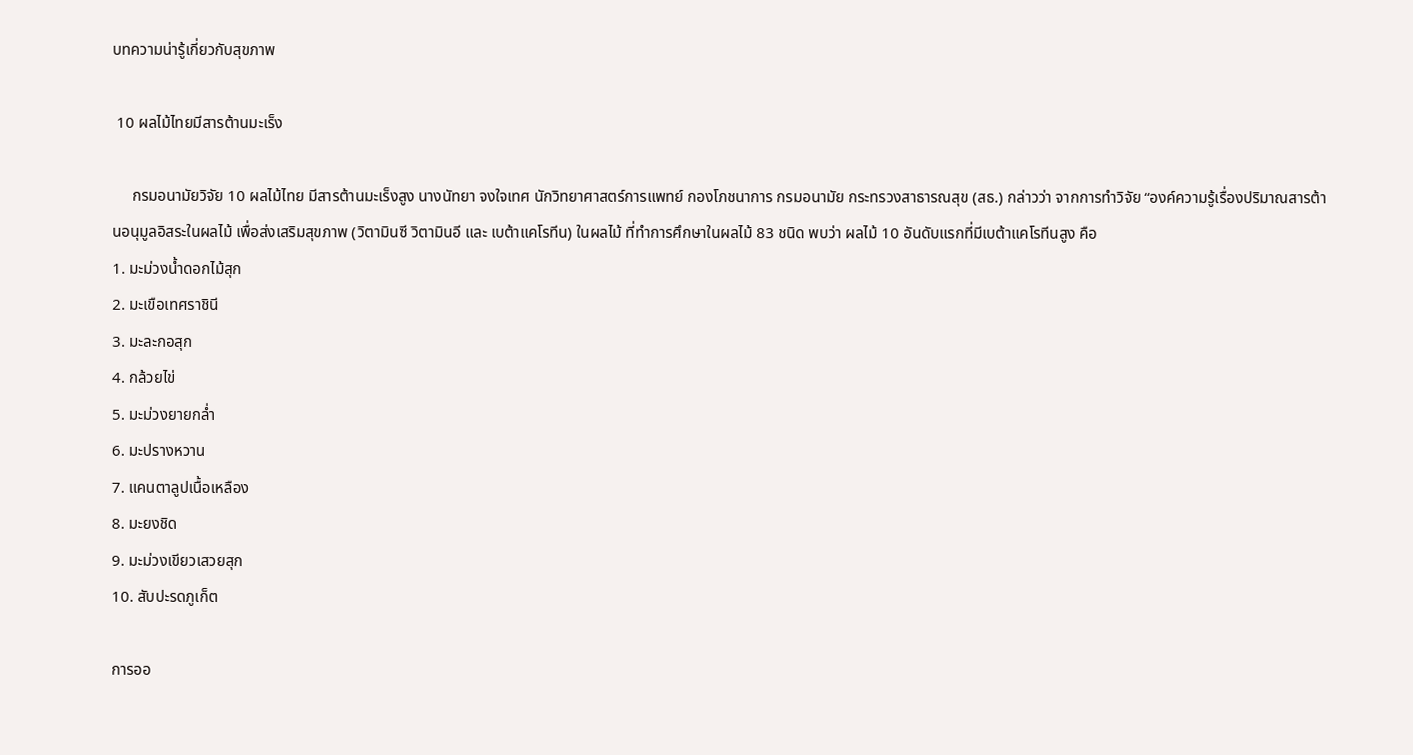บทความน่ารู้เกี่ยวกับสุขภาพ

 10 ผลไม้ไทยมีสารต้านมะเร็ง

     กรมอนามัยวิจัย 10 ผลไม้ไทย มีสารต้านมะเร็งสูง นางนัทยา จงใจเทศ นักวิทยาศาสตร์การแพทย์ กองโภชนาการ กรมอนามัย กระทรวงสาธารณสุข (สธ.) กล่าวว่า จากการทำวิจัย “องค์ความรู้เรื่องปริมาณสารต้านอนุมูลอิสระในผลไม้ เพื่อส่งเสริมสุขภาพ (วิตามินซี วิตามินอี และ เบต้าแคโรทีน) ในผลไม้ ที่ทำการศึกษาในผลไม้ 83 ชนิด พบว่า ผลไม้ 10 อันดับแรกที่มีเบต้าแคโรทีนสูง คือ
1. มะม่วงน้ำดอกไม้สุก
2. มะเขือเทศราชินี
3. มะละกอสุก
4. กล้วยไข่
5. มะม่วงยายกล่ำ
6. มะปรางหวาน
7. แคนตาลูปเนื้อเหลือง
8. มะยงชิด
9. มะม่วงเขียวเสวยสุก
10. สับปะรดภูเก็ต

การออ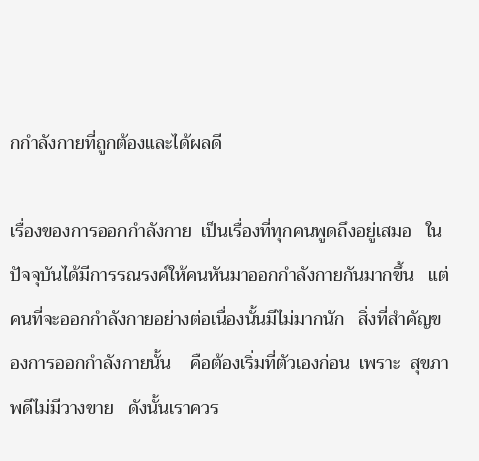กกำลังกายที่ถูกต้องและได้ผลดี

เรื่องของการออกกำลังกาย  เป็นเรื่องที่ทุกคนพูดถึงอยู่เสมอ   ในปัจจุบันได้มีการรณรงค์ให้คนหันมาออกกำลังกายกันมากขึ้น   แต่คนที่จะออกกำลังกายอย่างต่อเนื่องนั้นมีไม่มากนัก   สิ่งที่สำคัญของการออกกำลังกายนั้น    คือต้องเริ่มที่ตัวเองก่อน  เพราะ  สุขภาพดีไม่มีวางขาย   ดังนั้นเราควร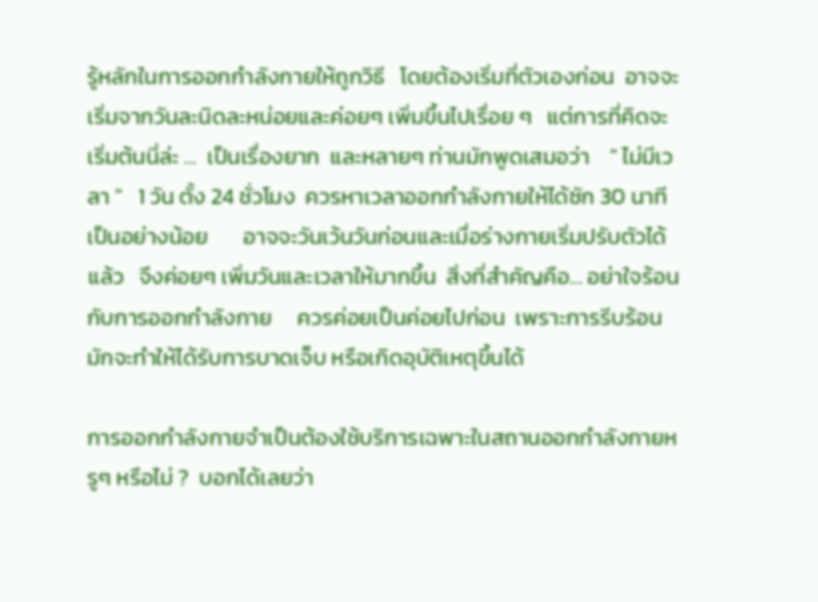รู้หลักในการออกกำลังกายให้ถูกวิธี   โดยต้องเริ่มที่ตัวเองก่อน  อาจจะเริ่มจากวันละนิดละหน่อยและค่อยๆ เพิ่มขึ้นไปเรื่อย ๆ   แต่การที่คิดจะเริ่มต้นนี่ล่ะ …  เป็นเรื่องยาก  และหลายๆ ท่านมักพูดเสมอว่า    " ไม่มีเวลา "   1 วัน ตั้ง 24 ชั่วโมง  ควรหาเวลาออกกำลังกายให้ได้ซัก 30 นาทีเป็นอย่างน้อย       อาจจะวันเว้นวันก่อนและเมื่อร่างกายเริ่มปรับตัวได้แล้ว   จึงค่อยๆ เพิ่มวันและเวลาให้มากขึ้น  สิ่งที่สำคัญคือ… อย่าใจร้อนกับการออกกำลังกาย     ควรค่อยเป็นค่อยไปก่อน  เพราะการรีบร้อนมักจะทำให้ได้รับการบาดเจ็บ หรือเกิดอุบัติเหตุขึ้นได้

การออกกำลังกายจำเป็นต้องใช้บริการเฉพาะในสถานออกกำลังกายหรูๆ หรือไม่ ?  บอกได้เลยว่า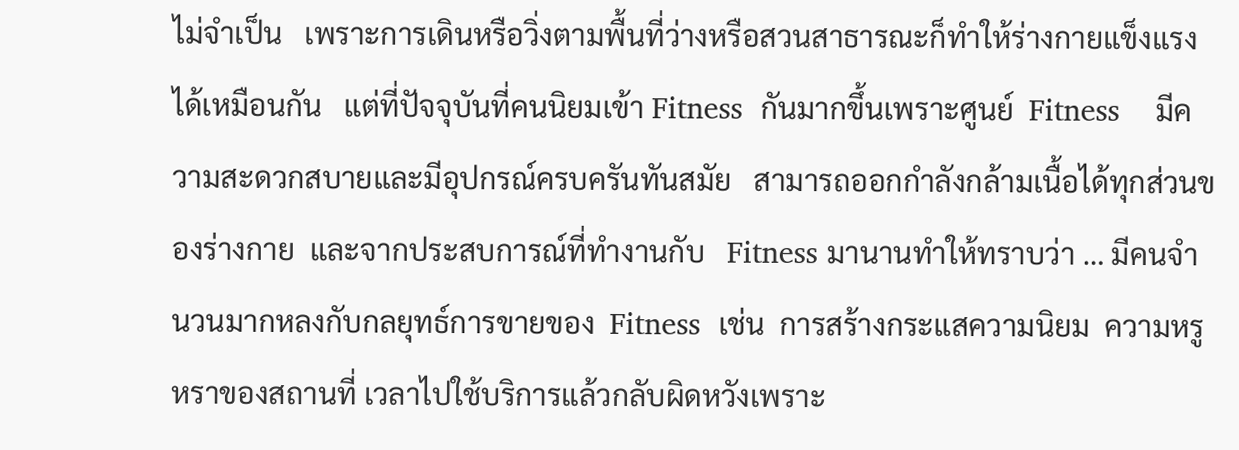ไม่จำเป็น   เพราะการเดินหรือวิ่งตามพื้นที่ว่างหรือสวนสาธารณะก็ทำให้ร่างกายแข็งแรงได้เหมือนกัน   แต่ที่ปัจจุบันที่คนนิยมเข้า Fitness  กันมากขึ้นเพราะศูนย์  Fitness    มีความสะดวกสบายและมีอุปกรณ์ครบครันทันสมัย   สามารถออกกำลังกล้ามเนื้อได้ทุกส่วนของร่างกาย  และจากประสบการณ์ที่ทำงานกับ   Fitness มานานทำให้ทราบว่า … มีคนจำนวนมากหลงกับกลยุทธ์การขายของ  Fitness  เช่น  การสร้างกระแสความนิยม  ความหรูหราของสถานที่ เวลาไปใช้บริการแล้วกลับผิดหวังเพราะ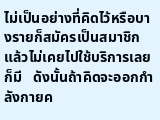ไม่เป็นอย่างที่คิดไว้หรือบางรายก็สมัครเป็นสมาชิกแล้วไม่เคยไปใช้บริการเลยก็มี   ดังนั้นถ้าคิดจะออกกำลังกายค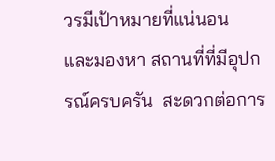วรมีเป้าหมายที่แน่นอน        และมองหา สถานที่ที่มีอุปกรณ์ครบครัน  สะดวกต่อการ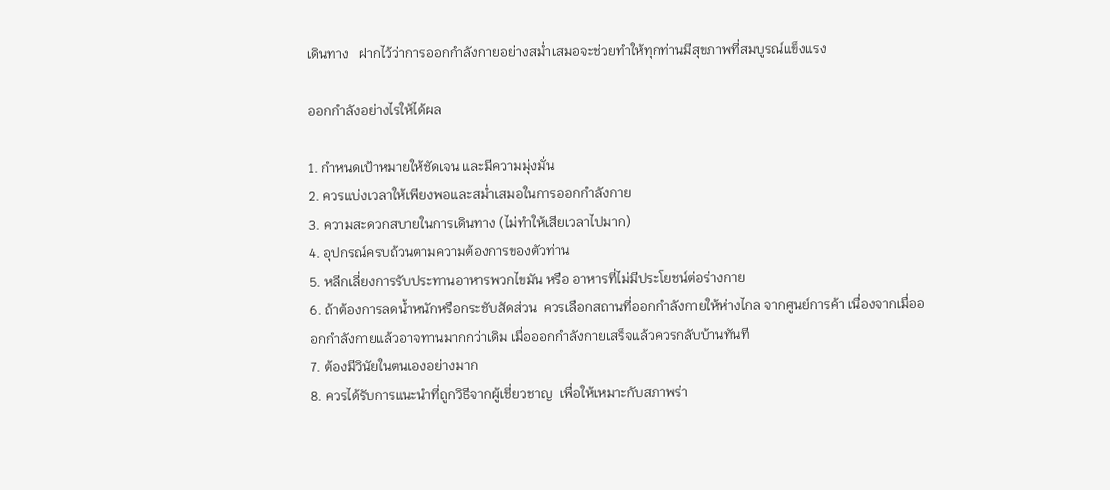เดินทาง   ฝากไว้ว่าการออกกำลังกายอย่างสม่ำเสมอจะช่วยทำให้ทุกท่านมีสุขภาพที่สมบูรณ์แข็งแรง

ออกกำลังอย่างไรให้ได้ผล

1. กำหนดเป้าหมายให้ชัดเจน และมีความมุ่งมั่น
2. ควรแบ่งเวลาให้เพียงพอและสม่ำเสมอในการออกกำลังกาย
3. ความสะดวกสบายในการเดินทาง (ไม่ทำให้เสียเวลาไปมาก)
4. อุปกรณ์ครบถ้วนตามความต้องการของตัวท่าน
5. หลีกเลี่ยงการรับประทานอาหารพวกไขมัน หรือ อาหารที่ไม่มีประโยชน์ต่อร่างกาย
6. ถ้าต้องการลดน้ำหนักหรือกระชับสัดส่วน  ควรเลือกสถานที่ออกกำลังกายให้ห่างไกล จากศูนย์การค้า เนื่องจากเมื่อออกกำลังกายแล้วอาจทานมากกว่าเดิม เมื่อออกกำลังกายเสร็จแล้วควรกลับบ้านทันที
7. ต้องมีวินัยในตนเองอย่างมาก
8. ควรได้รับการแนะนำที่ถูกวิธีจากผู้เชี่ยวชาญ  เพื่อให้เหมาะกับสภาพร่า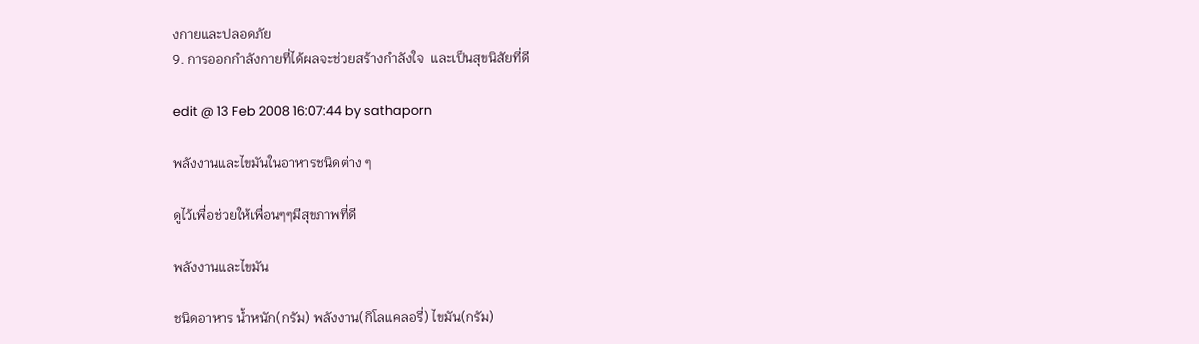งกายและปลอดภัย
9. การออกกำลังกายที่ได้ผลจะช่วยสร้างกำลังใจ  และเป็นสุขนิสัยที่ดี

edit @ 13 Feb 2008 16:07:44 by sathaporn

พลังงานและไขมันในอาหารชนิดต่าง ๆ

ดูไว้เพื่อช่วยให้เพื่อนๆๆมีสุขภาพที่ดี

พลังงานและไขมัน

ชนิดอาหาร น้ำหนัก(กรัม) พลังงาน(กิโลแคลอรี่) ไขมัน(กรัม)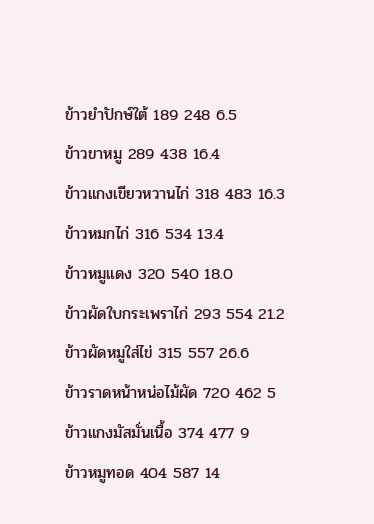ข้าวยำปักษ์ใต้ 189 248 6.5
ข้าวขาหมู 289 438 16.4
ข้าวแกงเขียวหวานไก่ 318 483 16.3
ข้าวหมกไก่ 316 534 13.4
ข้าวหมูแดง 320 540 18.0
ข้าวผัดใบกระเพราไก่ 293 554 21.2
ข้าวผัดหมูใส่ไข่ 315 557 26.6
ข้าวราดหน้าหน่อไม้ผัด 720 462 5
ข้าวแกงมัสมั่นเนื้อ 374 477 9
ข้าวหมูทอด 404 587 14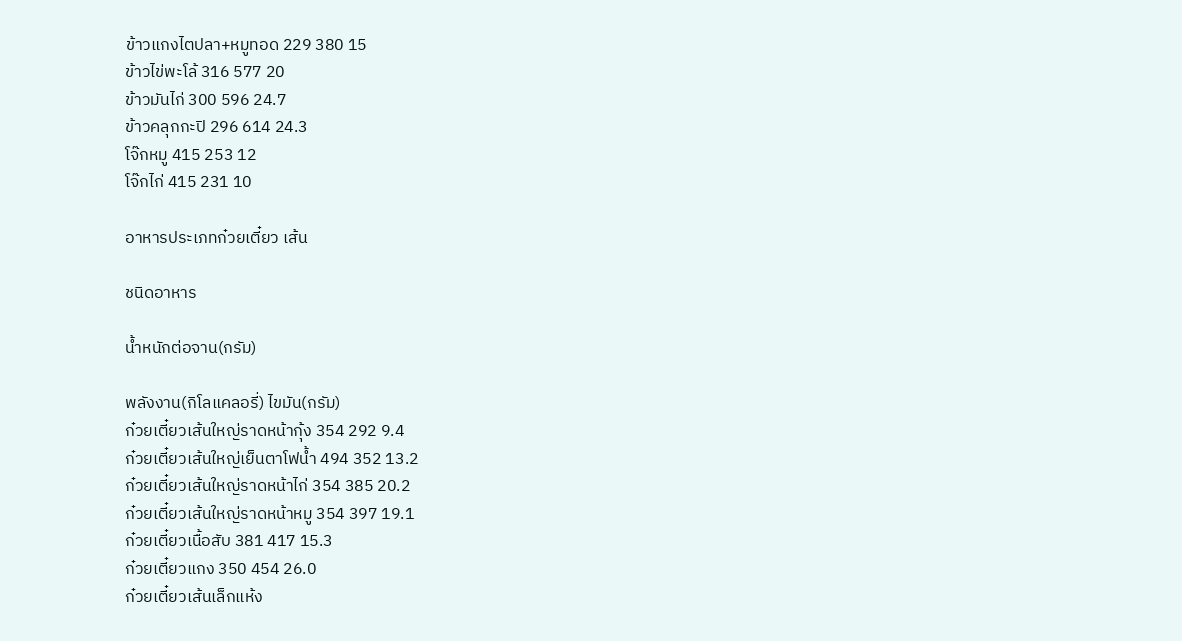ข้าวแกงไตปลา+หมูทอด 229 380 15
ข้าวไข่พะโล้ 316 577 20
ข้าวมันไก่ 300 596 24.7
ข้าวคลุกกะปิ 296 614 24.3
โจ๊กหมู 415 253 12
โจ๊กไก่ 415 231 10

อาหารประเภทก๋วยเตี๋ยว เส้น

ชนิดอาหาร

น้ำหนักต่อจาน(กรัม)

พลังงาน(กิโลแคลอรี่) ไขมัน(กรัม)
ก๋วยเตี๋ยวเส้นใหญ่ราดหน้ากุ้ง 354 292 9.4
ก๋วยเตี๋ยวเส้นใหญ่เย็นตาโฟน้ำ 494 352 13.2
ก๋วยเตี๋ยวเส้นใหญ่ราดหน้าไก่ 354 385 20.2
ก๋วยเตี๋ยวเส้นใหญ่ราดหน้าหมู 354 397 19.1
ก๋วยเตี๋ยวเนื้อสับ 381 417 15.3
ก๋วยเตี๋ยวแกง 350 454 26.0
ก๋วยเตี๋ยวเส้นเล็กแห้ง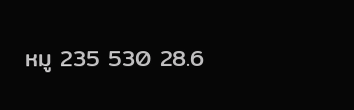หมู 235 530 28.6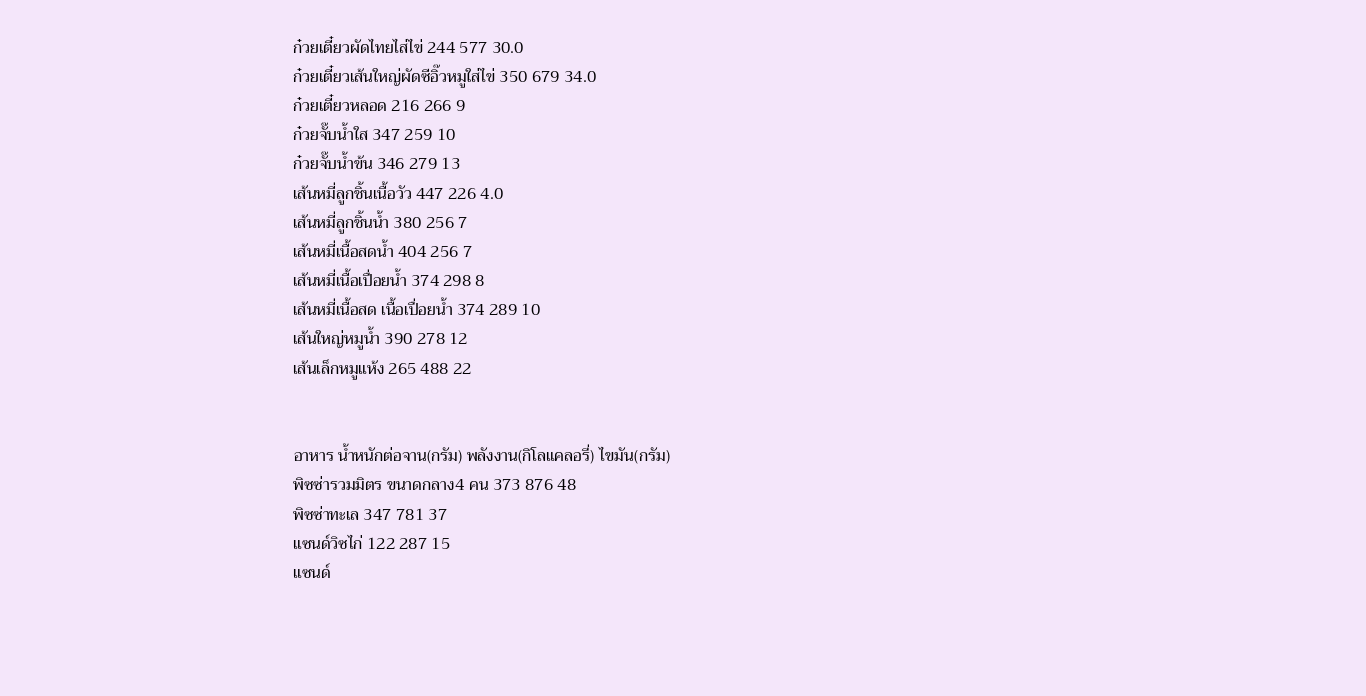ก๋วยเตี๋ยวผัดไทยไส่ไข่ 244 577 30.0
ก๋วยเตี๋ยวเส้นใหญ่ผัดซีอิ๊วหมูใส่ไข่ 350 679 34.0
ก๋วยเตี๋ยวหลอด 216 266 9
ก๋วยจั๊บน้ำใส 347 259 10
ก๋วยจั๊บน้ำข้น 346 279 13
เส้นหมี่ลูกชิ้นเนื้อวัว 447 226 4.0
เส้นหมี่ลูกชิ้นน้ำ 380 256 7
เส้นหมี่เนื้อสดน้ำ 404 256 7
เส้นหมี่เนื้อเปื่อยน้ำ 374 298 8
เส้นหมี่เนื้อสด เนื้อเปื่อยน้ำ 374 289 10
เส้นใหญ่หมูน้ำ 390 278 12
เส้นเล็กหมูแห้ง 265 488 22


อาหาร น้ำหนักต่อจาน(กรัม) พลังงาน(กิโลแคลอรี่) ไขมัน(กรัม)
พิซซ่ารวมมิตร ขนาดกลาง4 คน 373 876 48
พิซซ่าทะเล 347 781 37
แซนด์วิซไก่ 122 287 15
แซนด์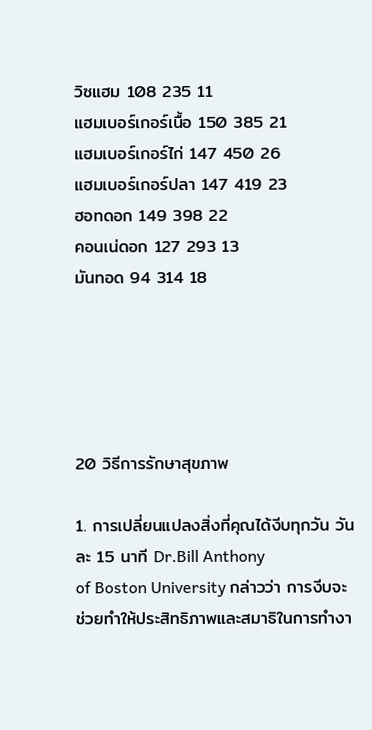วิซแฮม 108 235 11
แฮมเบอร์เกอร์เนื้อ 150 385 21
แฮมเบอร์เกอร์ไก่ 147 450 26
แฮมเบอร์เกอร์ปลา 147 419 23
ฮอทดอก 149 398 22
คอนเน่ดอก 127 293 13
มันทอด 94 314 18





20 วิธีการรักษาสุขภาพ

1. การเปลี่ยนแปลงสิ่งที่คุณได้งีบทุกวัน วันละ 15 นาที Dr.Bill Anthony
of Boston University กล่าวว่า การงีบจะช่วยทำให้ประสิทธิภาพและสมาธิในการทำงา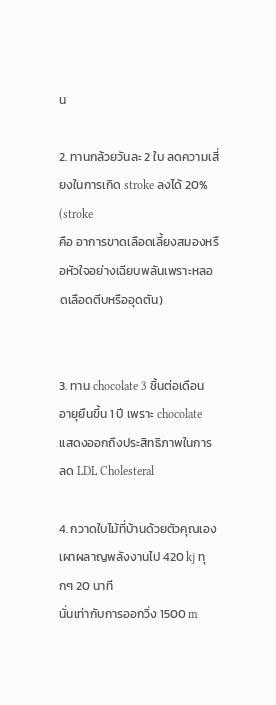น

2. ทานกล้วยวันละ 2 ใบ ลดความเสี่ยงในการเกิด stroke ลงได้ 20% (stroke
คือ อาการขาดเลือดเลี้ยงสมองหรือหัวใจอย่างเฉียบพลันเพราะหลอดเลือดตีบหรืออุดตัน)


3. ทาน chocolate 3 ชิ้นต่อเดือน อายุยืนขึ้น 1 ปี เพราะ chocolate
แสดงออกถึงประสิทธิภาพในการลด LDL Cholesteral

4. กวาดใบไม้ที่บ้านด้วยตัวคุณเอง เผาผลาญพลังงานไป 420 kj ทุกๆ 20 นาที
นั่นเท่ากับการออกวิ่ง 1500 m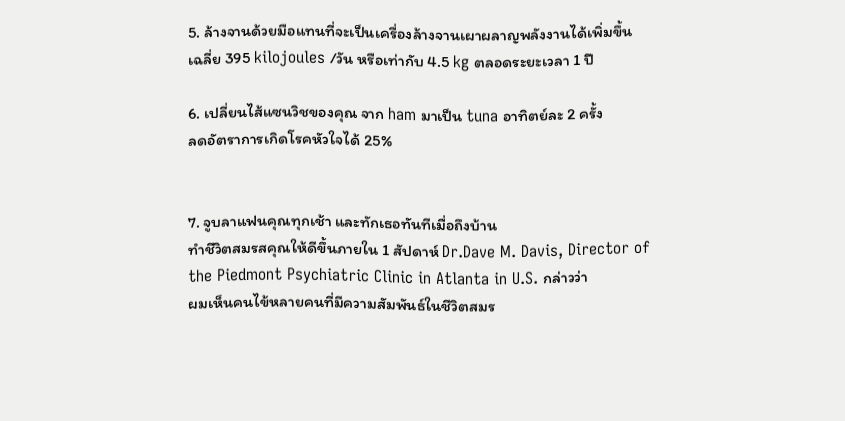5. ล้างจานด้วยมือแทนที่จะเป็นเครื่องล้างจานเผาผลาญพลังงานได้เพิ่มขึ้น
เฉลี่ย 395 kilojoules /วัน หรือเท่ากับ 4.5 kg ตลอดระยะเวลา 1 ปี

6. เปลี่ยนไส้แซนวิชของคุณ จาก ham มาเป็น tuna อาทิตย์ละ 2 ครั้ง
ลดอัตราการเกิดโรคหัวใจได้ 25%


7. จูบลาแฟนคุณทุกเช้า และทักเธอทันทีเมื่อถึงบ้าน
ทำชีวิตสมรสคุณให้ดีขึ้นภายใน 1 สัปดาห์ Dr.Dave M. Davis, Director of
the Piedmont Psychiatric Clinic in Atlanta in U.S. กล่าวว่า
ผมเห็นคนไข้หลายคนที่มีความสัมพันธ์ในชีวิตสมร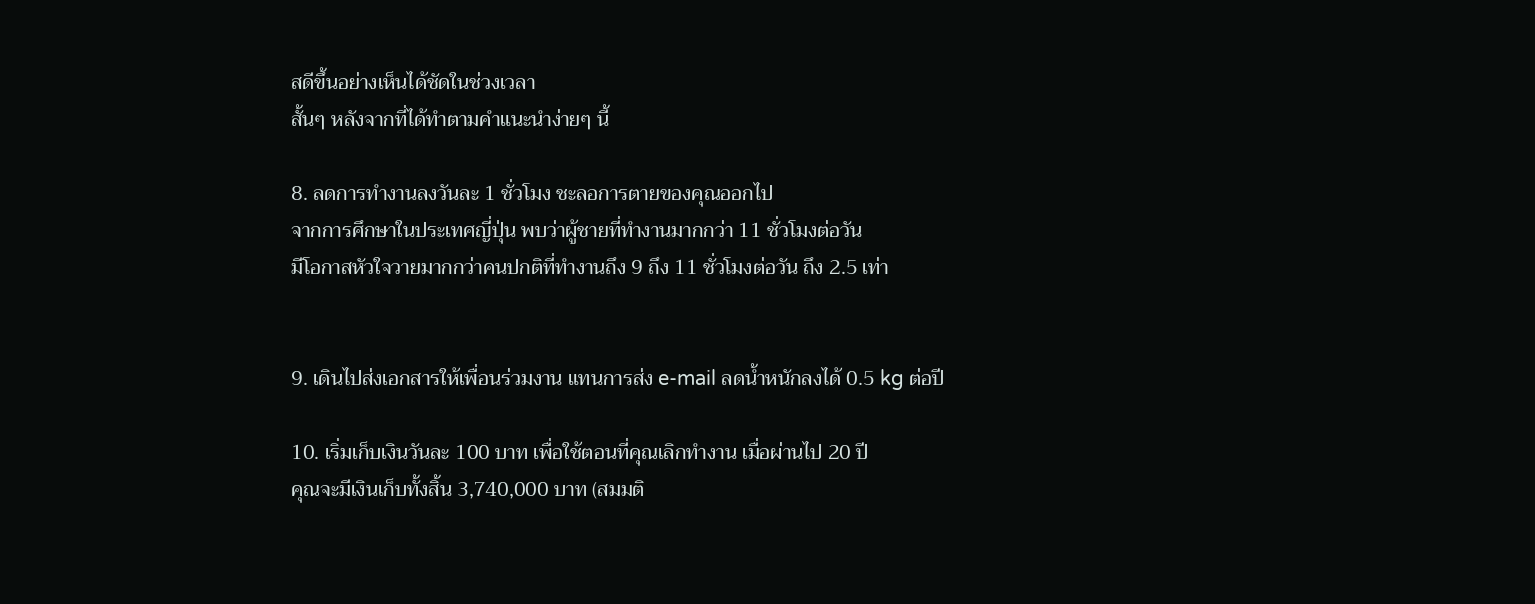สดีขึ้นอย่างเห็นได้ชัดในช่วงเวลา
สั้นๆ หลังจากที่ได้ทำตามคำแนะนำง่ายๆ นี้

8. ลดการทำงานลงวันละ 1 ชั่วโมง ชะลอการตายของคุณออกไป
จากการศึกษาในประเทศญี่ปุ่น พบว่าผู้ชายที่ทำงานมากกว่า 11 ชั่วโมงต่อวัน
มีโอกาสหัวใจวายมากกว่าคนปกติที่ทำงานถึง 9 ถึง 11 ชั่วโมงต่อวัน ถึง 2.5 เท่า


9. เดินไปส่งเอกสารให้เพื่อนร่วมงาน แทนการส่ง e-mail ลดน้ำหนักลงได้ 0.5 kg ต่อปี

10. เริ่มเก็บเงินวันละ 100 บาท เพื่อใช้ตอนที่คุณเลิกทำงาน เมื่อผ่านไป 20 ปี
คุณจะมีเงินเก็บทั้งสิ้น 3,740,000 บาท (สมมติ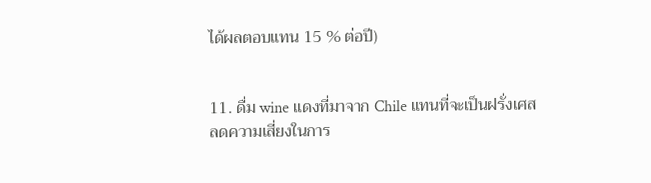ได้ผลตอบแทน 15 % ต่อปี)


11. ดื่ม wine แดงที่มาจาก Chile แทนที่จะเป็นฝรั่งเศส
ลดความเสี่ยงในการ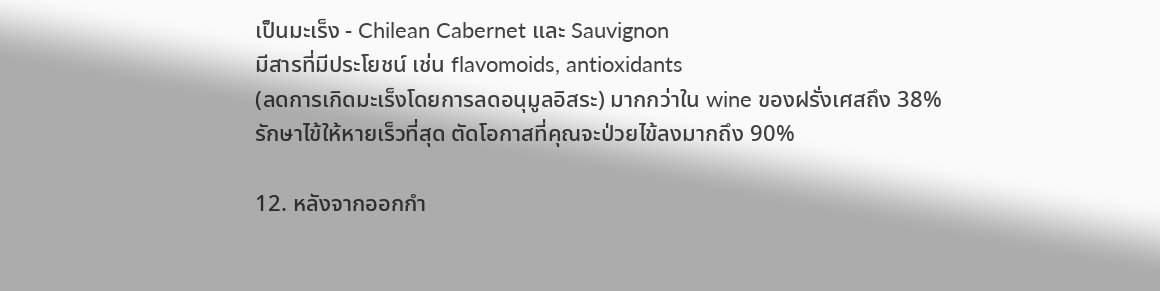เป็นมะเร็ง - Chilean Cabernet และ Sauvignon
มีสารที่มีประโยชน์ เช่น flavomoids, antioxidants
(ลดการเกิดมะเร็งโดยการลดอนุมูลอิสระ) มากกว่าใน wine ของฝรั่งเศสถึง 38%
รักษาไข้ให้หายเร็วที่สุด ตัดโอกาสที่คุณจะป่วยไข้ลงมากถึง 90%

12. หลังจากออกกำ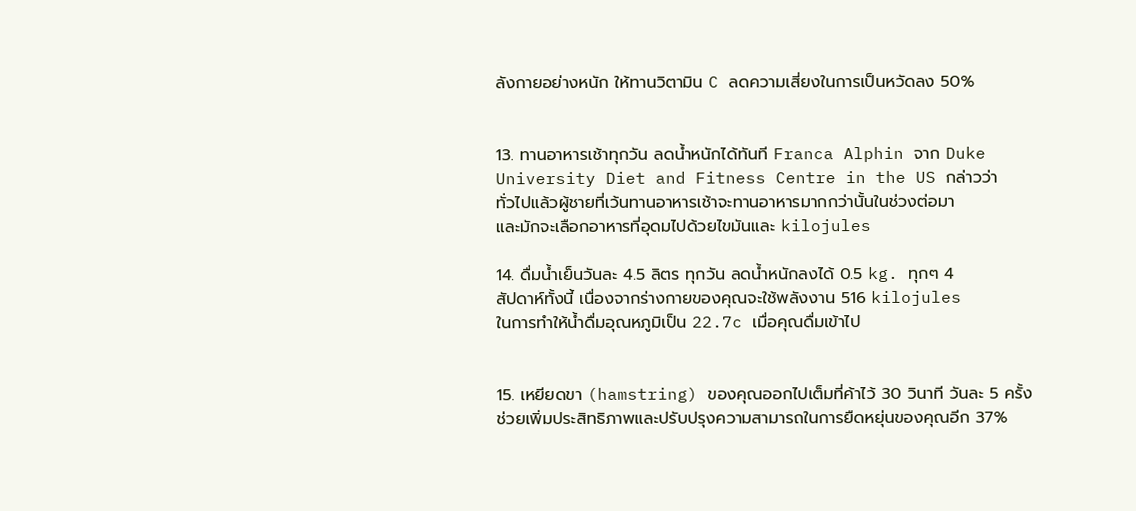ลังกายอย่างหนัก ให้ทานวิตามิน C ลดความเสี่ยงในการเป็นหวัดลง 50%


13. ทานอาหารเช้าทุกวัน ลดน้ำหนักได้ทันที Franca Alphin จาก Duke
University Diet and Fitness Centre in the US กล่าวว่า
ทั่วไปแล้วผู้ชายที่เว้นทานอาหารเช้าจะทานอาหารมากกว่านั้นในช่วงต่อมา
และมักจะเลือกอาหารที่อุดมไปด้วยไขมันและ kilojules

14. ดื่มน้ำเย็นวันละ 4.5 ลิตร ทุกวัน ลดน้ำหนักลงได้ 0.5 kg. ทุกๆ 4
สัปดาห์ทั้งนี้ เนื่องจากร่างกายของคุณจะใช้พลังงาน 516 kilojules
ในการทำให้น้ำดื่มอุณหภูมิเป็น 22.7c เมื่อคุณดื่มเข้าไป


15. เหยียดขา (hamstring) ของคุณออกไปเต็มที่ค้าไว้ 30 วินาที วันละ 5 ครั้ง
ช่วยเพิ่มประสิทธิภาพและปรับปรุงความสามารถในการยืดหยุ่นของคุณอีก 37%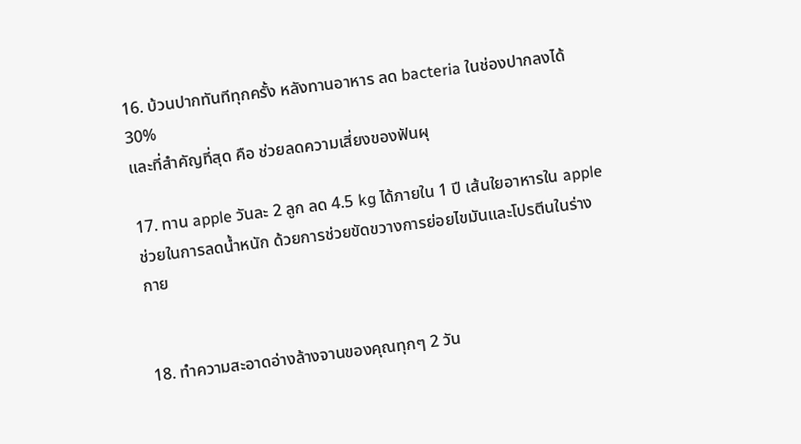16. บ้วนปากทันทีทุกครั้ง หลังทานอาหาร ลด bacteria ในช่องปากลงได้ 30%
และที่สำคัญที่สุด คือ ช่วยลดความเสี่ยงของฟันผุ

17. ทาน apple วันละ 2 ลูก ลด 4.5 kg ได้ภายใน 1 ปี เส้นใยอาหารใน apple
ช่วยในการลดน้ำหนัก ด้วยการช่วยขัดขวางการย่อยไขมันและโปรตีนในร่างกาย


18. ทำความสะอาดอ่างล้างจานของคุณทุกๆ 2 วัน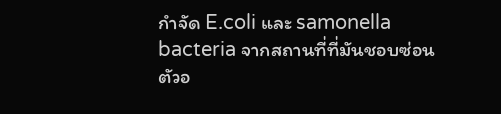กำจัด E.coli และ samonella
bacteria จากสถานที่ที่มันชอบซ่อนตัวอ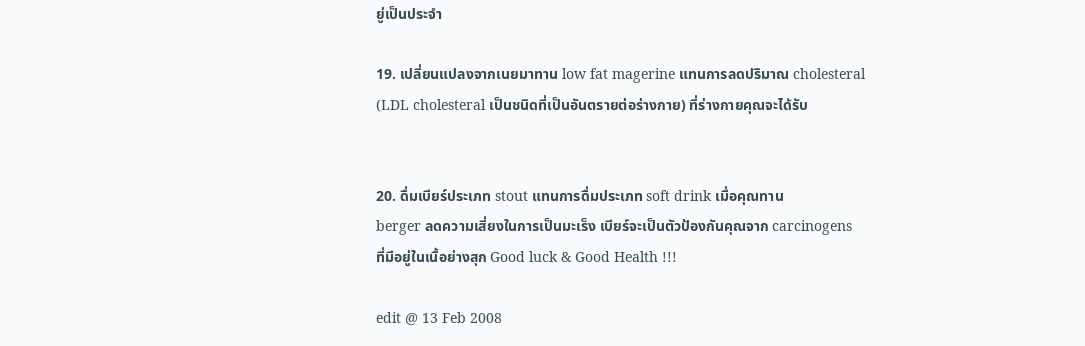ยู่เป็นประจำ

19. เปลี่ยนแปลงจากเนยมาทาน low fat magerine แทนการลดปริมาณ cholesteral
(LDL cholesteral เป็นชนิดที่เป็นอันตรายต่อร่างกาย) ที่ร่างกายคุณจะได้รับ


20. ดื่มเบียร์ประเภท stout แทนการดื่มประเภท soft drink เมื่อคุณทาน
berger ลดความเสี่ยงในการเป็นมะเร็ง เบียร์จะเป็นตัวป้องกันคุณจาก carcinogens
ที่มีอยู่ในเนื้อย่างสุก Good luck & Good Health !!!

edit @ 13 Feb 2008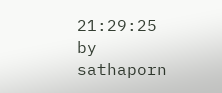21:29:25 by sathaporn